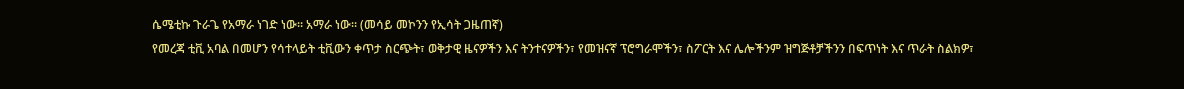ሴሜቲኩ ጉራጌ የአማራ ነገድ ነው። አማራ ነው። (መሳይ መኮንን የኢሳት ጋዜጠኛ)
የመረጃ ቲቪ አባል በመሆን የሳተላይት ቲቪውን ቀጥታ ስርጭት፣ ወቅታዊ ዜናዎችን እና ትንተናዎችን፣ የመዝናኛ ፕሮግራሞችን፣ ስፖርት እና ሌሎችንም ዝግጅቶቻችንን በፍጥነት እና ጥራት ስልክዎ፣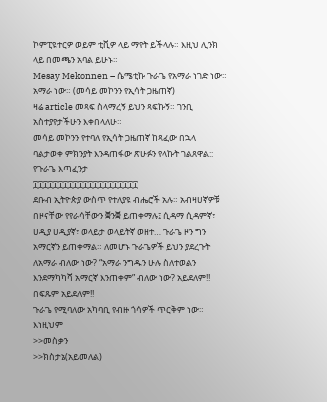ኮምፒዩተርዎ ወይም ቲቪዎ ላይ ማየት ይችላሉ። እዚህ ሊንክ ላይ በመጫን አባል ይሁኑ።
Mesay Mekonnen – ሴሜቲኩ ጉራጌ የአማራ ነገድ ነው። አማራ ነው። (መሳይ መኮንን የኢሳት ጋዜጠኛ)
ዛሬ article መጻፍ ስላማረኝ ይህን ጻፍኩኝ። ገንቢ አስተያየታችሁን እቀበላለሁ።
መሳይ መኮንን የተባለ የኢሳት ጋዜጠኛ ከጻፈው በኋላ ባልታወቀ ምክንያት እንዳጠፋው ጽሁፉን የላኩት ገልጸዋል::
የጉራጌ እጣፈንታ
፲፲፲፲፲፲፲፲፲፲፲፲፲፲፲፲፲፲፲፲፲
ደቡብ ኢትዮጵያ ውስጥ የተለያዩ ብሔሮች አሉ። አብዛሀኛዎቹ በዞናቸው የየራሳቸውን ቛንቛ ይጠቀማሉ፤ ሲዳማ ሲዳምኛ፣ ሀዲያ ሀዲያኛ፣ ወላይታ ወላይትኛ ወዘተ… ጉራጌ ዞን ግን አማርኛን ይጠቀማል። ለመሆኑ ጉራጌዎች ይህን ያደረጉት ለአማራ ብለው ነው? “አማራ ንግዱን ሁሉ ስለተወልን እንደማካካሻ አማርኛ እንጠቀም” ብለው ነው? አይደለም!! በፍጹም አይደለም!!
ጉራጌ የሚባለው አካባቢ የብዙ ጎሳዎች ጥርቅም ነው። እነዚህም
>>መስቃን
>>ክስታኔ(አይመለል)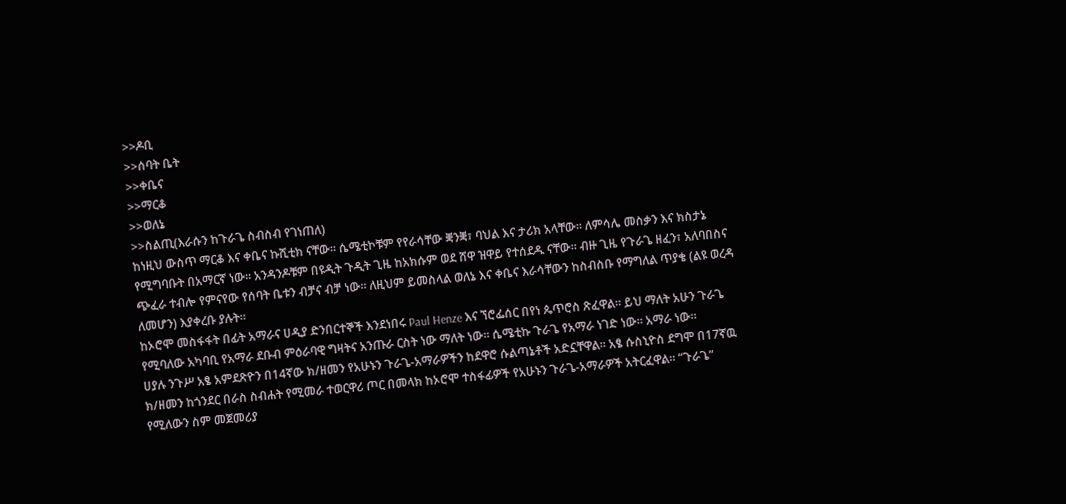>>ዶቢ
>>ሰባት ቤት
>>ቀቤና
>>ማርቆ
>>ወለኔ
>>ስልጢ(እራሱን ከጉራጌ ስብስብ የገነጠለ)
ከነዚህ ውስጥ ማርቆ እና ቀቤና ኩሺቲክ ናቸው። ሴሜቲኮቹም የየራሳቸው ቛንቛ፣ ባህል እና ታሪክ አላቸው። ለምሳሌ መስቃን እና ክስታኔ የሚግባቡት በአማርኛ ነው። አንዳንዶቹም በዩዲት ጉዲት ጊዜ ከአክሱም ወደ ሸዋ ዝዋይ የተሰደዱ ናቸው። ብዙ ጊዜ የጉራጌ ዘፈን፣ አለባበስና ጭፈራ ተብሎ የምናየው የሰባት ቤቱን ብቻና ብቻ ነው። ለዚህም ይመስላል ወለኔ እና ቀቤና እራሳቸውን ከስብስቡ የማግለል ጥያቄ (ልዩ ወረዳ ለመሆን) እያቀረቡ ያሉት።
ከኦሮሞ መስፋፋት በፊት አማራና ሀዲያ ድንበርተኞች እንደነበሩ Paul Henze እና ኘሮፌሰር በየነ ጴጥሮስ ጽፈዋል። ይህ ማለት አሁን ጉራጌ የሚባለው አካባቢ የአማራ ደቡብ ምዕራባዊ ግዛትና አንጡራ ርስት ነው ማለት ነው። ሴሜቲኩ ጉራጌ የአማራ ነገድ ነው። አማራ ነው።
ሀያሉ ንጉሥ አፄ አምደጽዮን በ14ኛው ክ/ዘመን የአሁኑን ጉራጌ-አማራዎችን ከደዋሮ ሱልጣኔቶች አድኗቸዋል። አፄ ሱስኒዮስ ደግሞ በ17ኛዉ ክ/ዘመን ከጎንደር በራስ ስብሐት የሚመራ ተወርዋሪ ጦር በመላክ ከኦሮሞ ተስፋፊዎች የአሁኑን ጉራጌ-አማራዎች አትርፈዋል። “ጉራጌ” የሚለውን ስም መጀመሪያ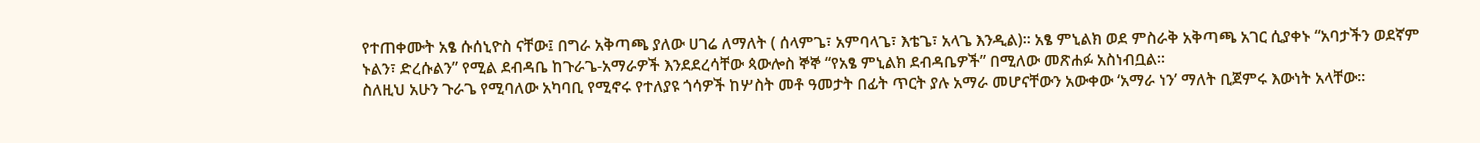የተጠቀሙት አፄ ሱሰኒዮስ ናቸው፤ በግራ አቅጣጫ ያለው ሀገሬ ለማለት ( ሰላምጌ፣ አምባላጌ፣ እቴጌ፣ አላጌ እንዲል)። አፄ ምኒልክ ወደ ምስራቅ አቅጣጫ አገር ሲያቀኑ “አባታችን ወደኛም ኑልን፣ ድረሱልን” የሚል ደብዳቤ ከጉራጌ-አማራዎች እንደደረሳቸው ጳውሎስ ኞኞ “የአፄ ምኒልክ ደብዳቤዎች” በሚለው መጽሐፉ አስነብቧል።
ስለዚህ አሁን ጉራጌ የሚባለው አካባቢ የሚኖሩ የተለያዩ ጎሳዎች ከሦስት መቶ ዓመታት በፊት ጥርት ያሉ አማራ መሆናቸውን አውቀው ‘አማራ ነን’ ማለት ቢጀምሩ እውነት አላቸው።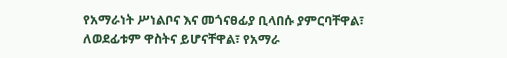የአማራነት ሥነልቦና እና መጎናፀፊያ ቢላበሱ ያምርባቸዋል፣ ለወደፊቱም ዋስትና ይሆናቸዋል፣ የአማራ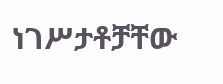ነገሥታቶቻቸው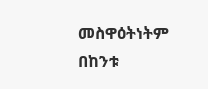መስዋዕትነትም በከንቱ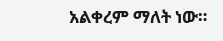አልቀረም ማለት ነው።